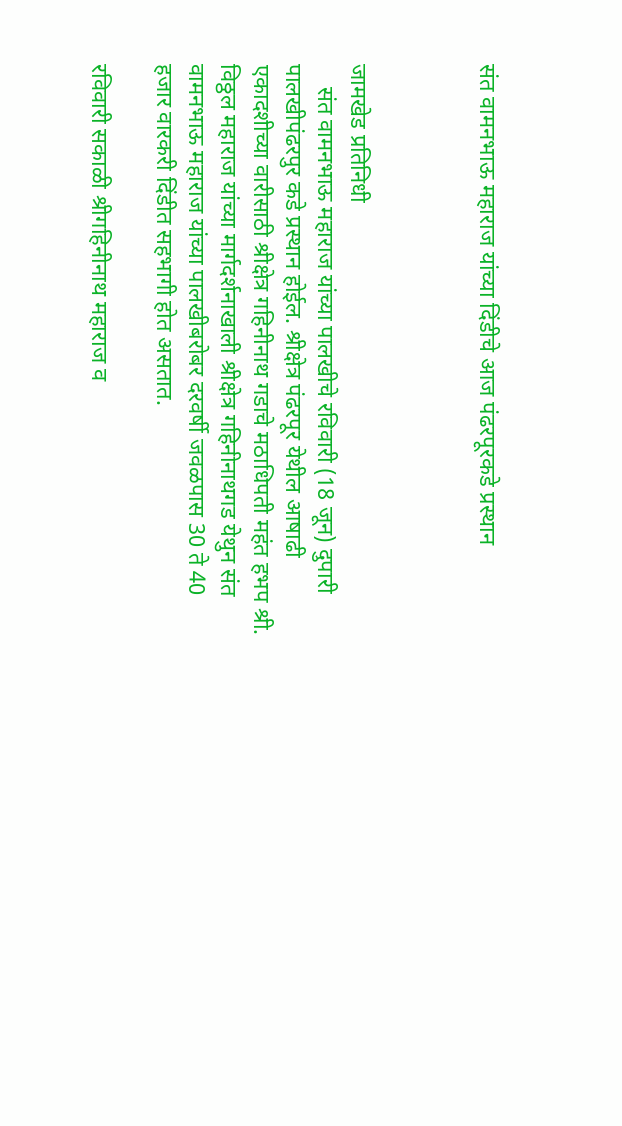संत वामनभाऊ महाराज यांच्या दिंडीचे आज पंढरपूरकडे प्रस्थान



जामखेड प्रतिनिधी
    संत वामनभाऊ महाराज यांच्या पालखीचे रविवारी (18 जून) दुपारी पालखीपंढरपुर कडे प्रस्थान होईल. श्रीक्षेत्र पंढरपूर येथील आषाढी एकादशीच्या वारीसाठी श्रीक्षेत्र गहिनीनाथ गडाचे मठाधिपती महंत हभप श्री. विठ्ठल महाराज यांच्या मार्गदर्शनाखाली श्रीक्षेत्र गहिनीनाथगड येथुन संत वामनभाऊ महाराज यांच्या पालखीबरोबर दरवर्षी जवळपास 30 ते 40 हजार वारकरी दिंडीत सहभागी होत असतात.

रविवारी सकाळी श्रीगहिनीनाथ महाराज व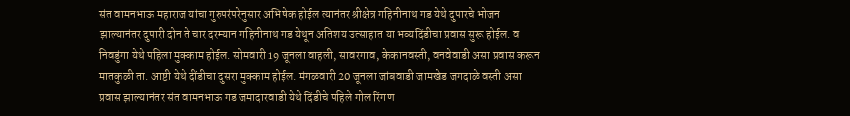संत वामनभाऊ महाराज यांचा गुरुपरंपरेनुसार अभिषेक होईल त्यानंतर श्रीक्षेत्र गहिनीनाथ गड येथे दुपारचे भोजन झाल्यानंतर दुपारी दोन ते चार दरम्यान गहिनीनाथ गड येथून अतिशय उत्साहात या भव्यदिंडीचा प्रवास सुरू होईल. व निवडुंगा येथे पहिला मुक्काम होईल. सोमवारी 19 जूनला वाहली, सावरगाव, केकानवस्ती, वनवेवाडी असा प्रवास करून मातकुळी ता. आष्टी येथे दींडीचा दुसरा मुक्काम होईल. मंगळवारी 20 जूनला जांबवाडी जामखेड जगदाळे वस्ती असा प्रवास झाल्यानंतर संत वामनभाऊ गड जमादारवाडी येथे दिंडीचे पहिले गोल रिंगण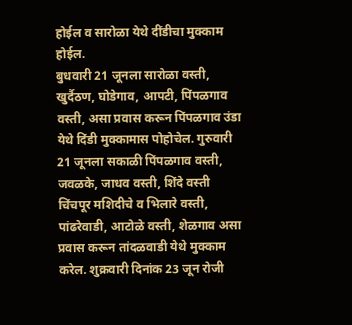होईल व सारोळा येथे दींडीचा मुक्काम होईल.
बुधवारी 21 जूनला सारोळा वस्ती, खुर्दैठण, घोडेगाव, आपटी, पिंपळगाव वस्ती, असा प्रवास करून पिंपळगाव उंडा येथे दिंडी मुक्कामास पोहोचेल. गुरुवारी 21 जूनला सकाळी पिंपळगाव वस्ती, जवळके, जाधव वस्ती, शिंदे वस्ती चिंचपूर मशिदीचे व भिलारे वस्ती, पांढरेवाडी, आटोळे वस्ती, शेळगाव असा प्रवास करून तांदळवाडी येथे मुक्काम करेल. शुक्रवारी दिनांक 23 जून रोजी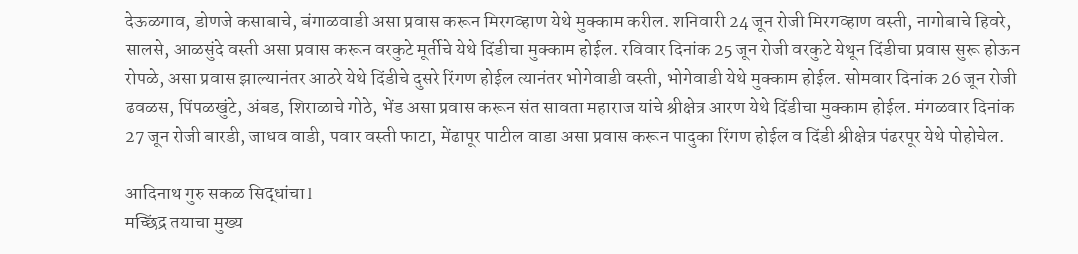देऊळगाव, डोणजे कसाबाचे, बंगाळवाडी असा प्रवास करून मिरगव्हाण येथे मुक्काम करील. शनिवारी 24 जून रोजी मिरगव्हाण वस्ती, नागोबाचे हिवरे, सालसे, आळसुंदे वस्ती असा प्रवास करून वरकुटे मूर्तीचे येथे दिंडीचा मुक्काम होईल. रविवार दिनांक 25 जून रोजी वरकुटे येथून दिंडीचा प्रवास सुरू होऊन रोपळे, असा प्रवास झाल्यानंतर आठरे येथे दिंडीचे दुसरे रिंगण होईल त्यानंतर भोगेवाडी वस्ती, भोगेवाडी येथे मुक्काम होईल. सोमवार दिनांक 26 जून रोजी ढवळस, पिंपळखुंटे, अंबड, शिराळाचे गोठे, भेंड असा प्रवास करून संत सावता महाराज यांचे श्रीक्षेत्र आरण येथे दिंडीचा मुक्काम होईल. मंगळवार दिनांक 27 जून रोजी बारडी, जाधव वाडी, पवार वस्ती फाटा, मेंढापूर पाटील वाडा असा प्रवास करून पादुका रिंगण होईल व दिंडी श्रीक्षेत्र पंढरपूर येथे पोहोचेल.

आदिनाथ गुरु सकळ सिद्धांचा l
मच्छिंद्र तयाचा मुख्य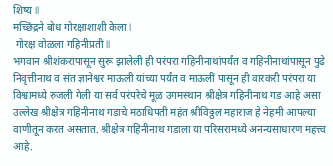शिष्य ll
मच्छिंद्रने बोध गोरक्षाशाशी केला l
 गोरक्ष वोळला गहिनीप्रती ll
भगवान श्रीशंकरापासून सुरू झालेली ही परंपरा गहिनीनाथांपर्यंत व गहिनीनाथांपासून पुढे निवृत्तीनाथ व संत ज्ञानेश्वर माऊली यांच्या पर्यंत व माऊलीं पासून ही वारकरी परंपरा या विश्वामध्ये रुजली गेली या सर्व परंपरेचे मूळ उगमस्थान श्रीक्षेत्र गहिनीनाथ गड आहे असा उल्लेख श्रीक्षेत्र गहिनीनाथ गडाचे मठाधिपती महंत श्रीविठ्ठल महाराज हे नेहमी आपल्या वाणीतून करत असतात. श्रीक्षेत्र गहिनीनाथ गडाला या परिसरामध्ये अनन्यसाधारण महत्त्व आहे.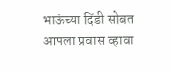भाऊंच्या दिंडी सोबत आपला प्रवास व्हावा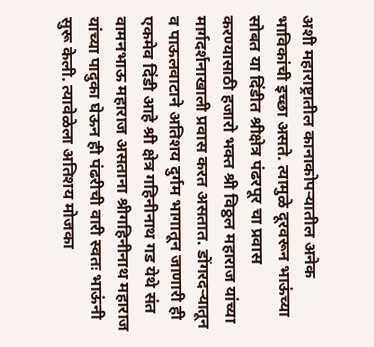अशी महाराष्ट्रातील कानाकोपऱ्यातील अनेक भाविकांची इच्छा असते. त्यामुळे दूरवरून भाऊंच्या सोबत या दिंडीत श्रीक्षेत्र पंढरपूर चा प्रवास करण्यासाठी हजारो भक्त श्री विठ्ठल महाराज यांच्या मार्गदर्शनाखाली प्रवास करत असतात. डोंगरदर्‍यातून व पाऊलवाटाने अतिशय दुर्गम भागातून जाणारी ही एकमेव दिंडी आहे श्री क्षेत्र गहिनीनाथ गड येथे संत वामनभाऊ महाराज असताना श्रीगहिनीनाथ महाराज यांच्या पादुका घेऊन ही पंढरीची वारी स्वतः भाऊंनी सुरू केली. त्यावेळेला अतिशय मोजका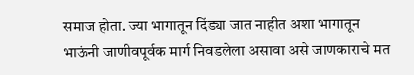समाज होता. ज्या भागातून दिंड्या जात नाहीत अशा भागातून भाऊंनी जाणीवपूर्वक मार्ग निवडलेला असावा असे जाणकाराचे मत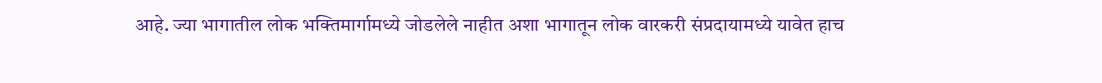आहे. ज्या भागातील लोक भक्तिमार्गामध्ये जोडलेले नाहीत अशा भागातून लोक वारकरी संप्रदायामध्ये यावेत हाच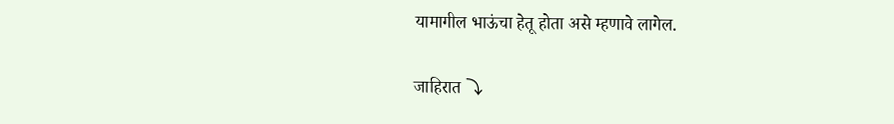यामागील भाऊंचा हेतू होता असे म्हणावे लागेल.

जाहिरात ⤵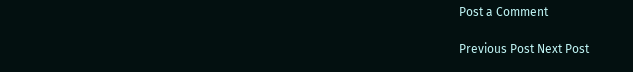Post a Comment

Previous Post Next Post